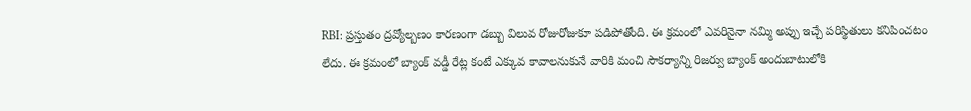RBI: ప్రస్తుతం ద్రవ్యోల్బణం కారణంగా డబ్బు విలువ రోజురోజుకూ పడిపోతోంది. ఈ క్రమంలో ఎవరినైనా నమ్మి అప్పు ఇచ్చే పరిస్థితులు కనిపించటం లేదు. ఈ క్రమంలో బ్యాంక్ వడ్డీ రేట్ల కంటే ఎక్కువ కావాలనుకునే వారికి మంచి సౌకర్యాన్ని రిజర్వు బ్యాంక్ అందుబాటులోకి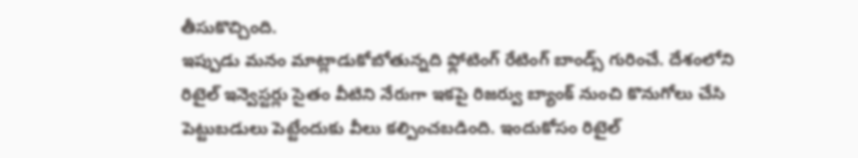తీసుకొచ్చింది.
ఇప్పుడు మనం మాట్లాడుకోబోతున్నది ఫ్లోటింగ్ రేటింగ్ బాండ్స్ గురించే. దేశంలోని రిటైల్ ఇన్వెస్టర్లు సైతం వీటిని నేరుగా ఇకపై రిజర్వు బ్యాంక్ నుంచి కొనుగోలు చేసి పెట్టుబడులు పెట్టేందుకు వీలు కల్పించబడింది. ఇందుకోసం రిటైల్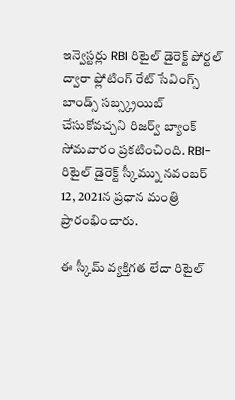ఇన్వెస్టర్లు RBI రిటైల్ డైరెక్ట్ పోర్టల్ ద్వారా ఫ్లోటింగ్ రేట్ సేవింగ్స్ బాండ్స్ సబ్స్క్రయిబ్ చేసుకోవచ్చని రిజర్వ్ బ్యాంక్ సోమవారం ప్రకటించింది. RBI-రిటైల్ డైరెక్ట్ స్కీమ్ను నవంబర్ 12, 2021న ప్రధాన మంత్రి ప్రారంభించారు.

ఈ స్కీమ్ వ్యక్తిగత లేదా రిటైల్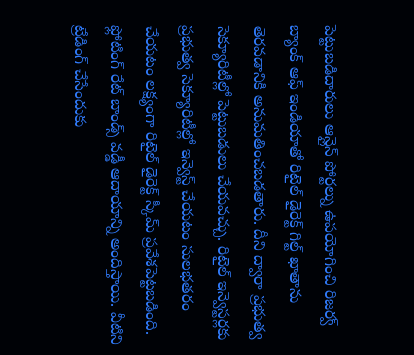పెట్టుబడిదారులు ఆన్లైన్ పోర్టల్ను ఉపయోగించి రిజర్వ్ బ్యాంక్ ఆఫ్ ఇండియాతో రిటైల్ డైరెక్ట్ గిల్ట్ ఖాతాను తెరవడానికి అనుమతించబడతారు. దీని ద్వారా ప్రభుత్వ సెక్యూరిటీల్లో పెట్టుబడులు చేయవచ్చు. రిటైల్ ఇన్వెస్టర్లకు ప్రభుత్వ సెక్యూరిటీల్లో ఇన్వెస్ట్ చేయటం సులభతరం చేయటం లక్ష్యంగా రిటైల్ డైరెక్ట్ స్కీమ్ ప్రవేశపెట్టబడింది.
ఫ్లోటింగ్ రేట్ బాండ్స్ వడ్డీ ఆదాయాన్ని అందిస్తాయి. వీటిని ట్రేడింగ్ చేసేందుకు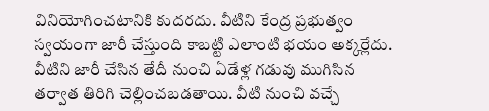వినియోగించటానికి కుదరదు. వీటిని కేంద్ర ప్రభుత్వం స్వయంగా జారీ చేస్తుంది కాబట్టి ఎలాంటి భయం అక్కర్లేదు. వీటిని జారీ చేసిన తేదీ నుంచి ఏడేళ్ల గడువు ముగిసిన తర్వాత తిరిగి చెల్లించబడతాయి. వీటి నుంచి వచ్చే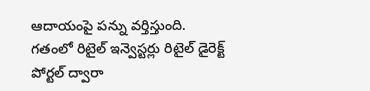ఆదాయంపై పన్ను వర్తిస్తుంది.
గతంలో రిటైల్ ఇన్వెస్టర్లు రిటైల్ డైరెక్ట్ పోర్టల్ ద్వారా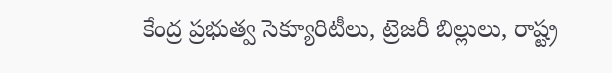కేంద్ర ప్రభుత్వ సెక్యూరిటీలు, ట్రెజరీ బిల్లులు, రాష్ట్ర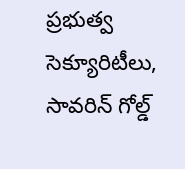ప్రభుత్వ సెక్యూరిటీలు, సావరిన్ గోల్డ్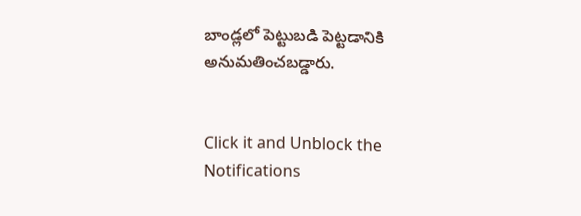బాండ్లలో పెట్టుబడి పెట్టడానికి అనుమతించబడ్డారు.


Click it and Unblock the Notifications